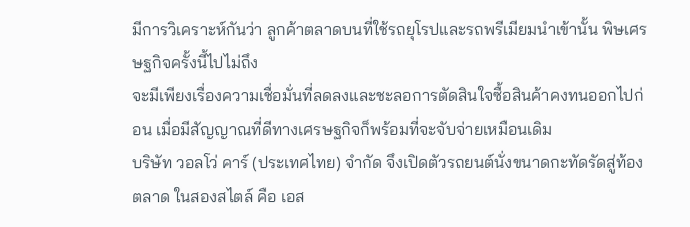มีการวิเคราะห์กันว่า ลูกค้าตลาดบนที่ใช้รถยุโรปและรถพรีเมียมนำเข้านั้น พิษเศรษฐกิจครั้งนี้ไปไม่ถึง
จะมีเพียงเรื่องความเชื่อมั่นที่ลดลงและชะลอการตัดสินใจซื้อสินค้าคงทนออกไปก่อน เมื่อมีสัญญาณที่ดีทางเศรษฐกิจก็พร้อมที่จะจับจ่ายเหมือนเดิม
บริษัท วอลโว่ คาร์ (ประเทศไทย) จำกัด จึงเปิดตัวรถยนต์นั่งขนาดกะทัดรัดสู่ท้องตลาด ในสองสไตล์ คือ เอส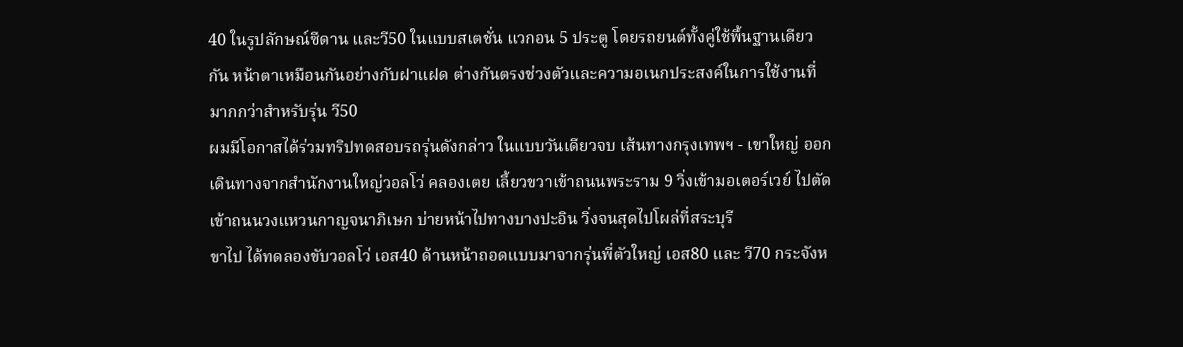40 ในรูปลักษณ์ซีดาน และวี50 ในแบบสเตชั่น แวกอน 5 ประตู โดยรถยนต์ทั้งคู่ใช้พื้นฐานเดียวกัน หน้าตาเหมือนกันอย่างกับฝาแฝด ต่างกันตรงช่วงตัวและความอเนกประสงค์ในการใช้งานที่มากกว่าสำหรับรุ่น วี50
ผมมีโอกาสได้ร่วมทริปทดสอบรถรุ่นดังกล่าว ในแบบวันเดียวจบ เส้นทางกรุงเทพฯ - เขาใหญ่ ออกเดินทางจากสำนักงานใหญ่วอลโว่ คลองเตย เลี้ยวขวาเข้าถนนพระราม 9 วิ่งเข้ามอเตอร์เวย์ ไปตัดเข้าถนนวงแหวนกาญจนาภิเษก บ่ายหน้าไปทางบางปะอิน วิ่งจนสุดไปโผล่ที่สระบุรี
ขาไป ได้ทดลองขับวอลโว่ เอส40 ด้านหน้าถอดแบบมาจากรุ่นพี่ตัวใหญ่ เอส80 และ วี70 กระจังห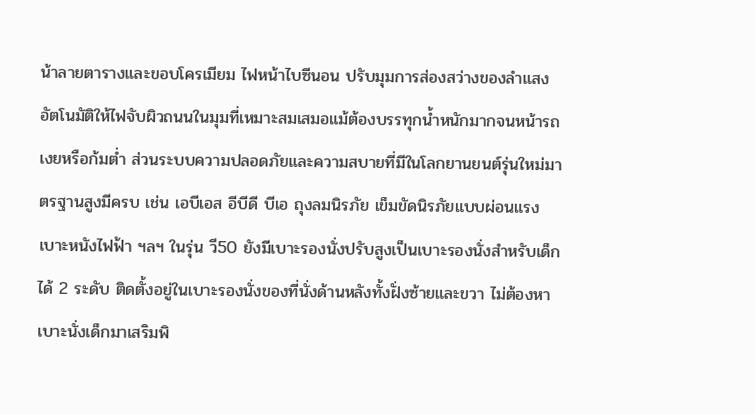น้าลายตารางและขอบโครเมียม ไฟหน้าไบซีนอน ปรับมุมการส่องสว่างของลำแสงอัตโนมัติให้ไฟจับผิวถนนในมุมที่เหมาะสมเสมอแม้ต้องบรรทุกน้ำหนักมากจนหน้ารถเงยหรือก้มต่ำ ส่วนระบบความปลอดภัยและความสบายที่มีในโลกยานยนต์รุ่นใหม่มาตรฐานสูงมีครบ เช่น เอบีเอส อีบีดี บีเอ ถุงลมนิรภัย เข็มขัดนิรภัยแบบผ่อนแรง เบาะหนังไฟฟ้า ฯลฯ ในรุ่น วี50 ยังมีเบาะรองนั่งปรับสูงเป็นเบาะรองนั่งสำหรับเด็กได้ 2 ระดับ ติดตั้งอยู่ในเบาะรองนั่งของที่นั่งด้านหลังทั้งฝั่งซ้ายและขวา ไม่ต้องหาเบาะนั่งเด็กมาเสริมพิ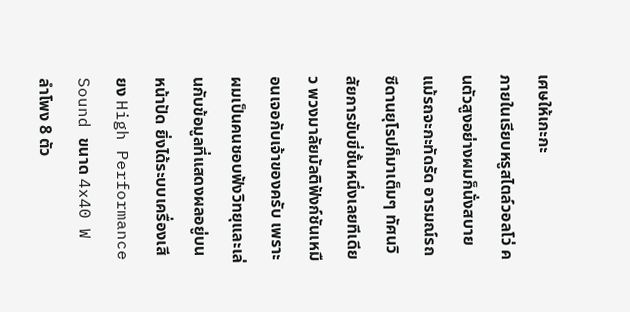เศษให้เกะกะ
ภายในเรียบหรูสไตล์วอลโว่ คนตัวสูงอย่างผมก็นั่งสบายแม้รถจะกะทัดรัด อารมณ์รถซีดานยุโรปก็มาเต็มๆ ทัศนวิสัยการขับขี่ชั้นหนึ่งเลยทีเดียว พวงมาลัยมัลติฟังก์ชันเหมือนเจอกับเจ้าของครับ เพราะผมเป็นคนชอบฟังวิทยุและเล่นกับข้อมูลที่แสดงผลอยู่บนหน้าปัด ยิ่งได้ระบบเครื่องเสียง High Performance Sound ขนาด 4x40 W ลำโพง 8 ตัว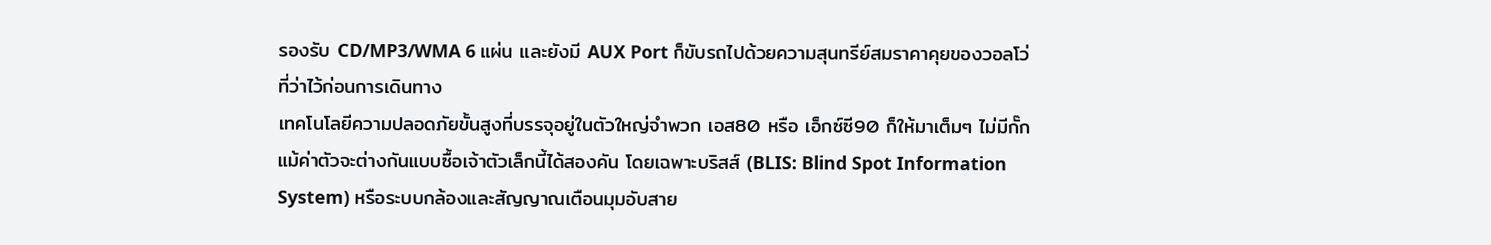รองรับ CD/MP3/WMA 6 แผ่น และยังมี AUX Port ก็ขับรถไปด้วยความสุนทรีย์สมราคาคุยของวอลโว่ที่ว่าไว้ก่อนการเดินทาง
เทคโนโลยีความปลอดภัยขั้นสูงที่บรรจุอยู่ในตัวใหญ่จำพวก เอส80 หรือ เอ็กซ์ซี90 ก็ให้มาเต็มๆ ไม่มีกั๊กแม้ค่าตัวจะต่างกันแบบซื้อเจ้าตัวเล็กนี้ได้สองคัน โดยเฉพาะบริสส์ (BLIS: Blind Spot Information System) หรือระบบกล้องและสัญญาณเตือนมุมอับสาย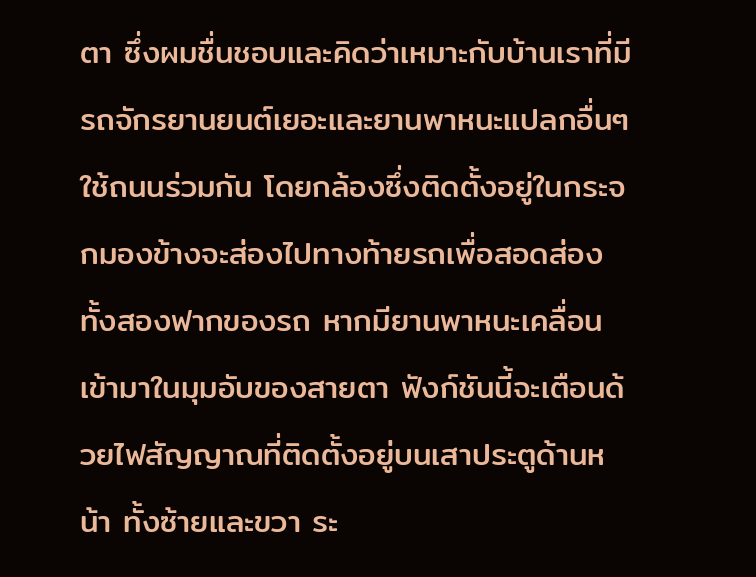ตา ซึ่งผมชื่นชอบและคิดว่าเหมาะกับบ้านเราที่มีรถจักรยานยนต์เยอะและยานพาหนะแปลกอื่นๆ ใช้ถนนร่วมกัน โดยกล้องซึ่งติดตั้งอยู่ในกระจกมองข้างจะส่องไปทางท้ายรถเพื่อสอดส่องทั้งสองฟากของรถ หากมียานพาหนะเคลื่อนเข้ามาในมุมอับของสายตา ฟังก์ชันนี้จะเตือนด้วยไฟสัญญาณที่ติดตั้งอยู่บนเสาประตูด้านหน้า ทั้งซ้ายและขวา ระ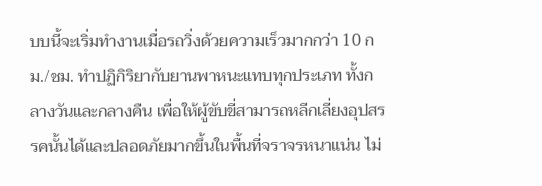บบนี้จะเริ่มทำงานเมื่อรถวิ่งด้วยความเร็วมากกว่า 10 กม./ชม. ทำปฏิกิริยากับยานพาหนะแทบทุกประเภท ทั้งกลางวันและกลางคืน เพื่อให้ผู้ขับขี่สามารถหลีกเลี่ยงอุปสรรคนั้นได้และปลอดภัยมากขึ้นในพื้นที่จราจรหนาแน่น ไม่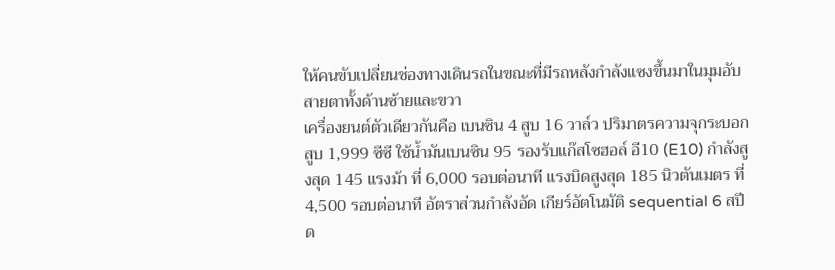ให้คนขับเปลี่ยนช่องทางเดินรถในขณะที่มีรถหลังกำลังแซงขึ้นมาในมุมอับสายตาทั้งด้านซ้ายและขวา
เครื่องยนต์ตัวเดียวกันคือ เบนซิน 4 สูบ 16 วาล์ว ปริมาตรความจุกระบอกสูบ 1,999 ซีซี ใช้น้ำมันเบนซิน 95 รองรับแก๊สโซฮอล์ อี10 (E10) กำลังสูงสุด 145 แรงม้า ที่ 6,000 รอบต่อนาที แรงบิดสูงสุด 185 นิวตันเมตร ที่ 4,500 รอบต่อนาที อัตราส่วนกำลังอัด เกียร์อัตโนมัติ sequential 6 สปีด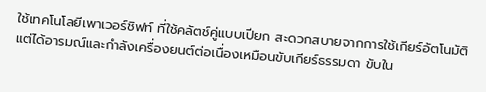ใช้เทคโนโลยีเพาเวอร์ชิฟท์ ที่ใช้คลัตช์คู่แบบเปียก สะดวกสบายจากการใช้เกียร์อัตโนมัติ แต่ได้อารมณ์และกำลังเครื่องยนต์ต่อเนื่องเหมือนขับเกียร์ธรรมดา ขับใน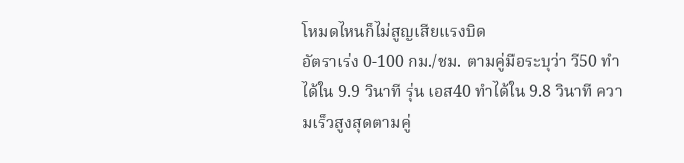โหมดไหนก็ไม่สูญเสียแรงบิด
อัตราเร่ง 0-100 กม./ชม. ตามคู่มือระบุว่า วี50 ทำได้ใน 9.9 วินาที รุ่น เอส40 ทำได้ใน 9.8 วินาที ความเร็วสูงสุดตามคู่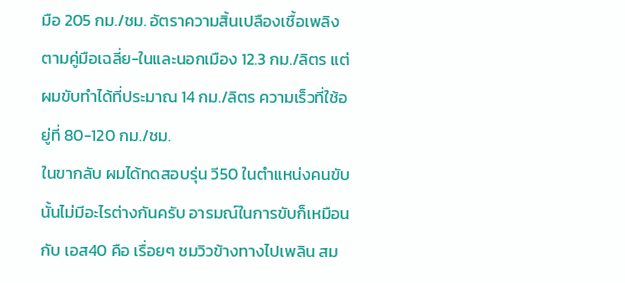มือ 205 กม./ชม. อัตราความสิ้นเปลืองเชื้อเพลิงตามคู่มือเฉลี่ย-ในและนอกเมือง 12.3 กม./ลิตร แต่ผมขับทำได้ที่ประมาณ 14 กม./ลิตร ความเร็วที่ใช้อยู่ที่ 80-120 กม./ชม.
ในขากลับ ผมได้ทดสอบรุ่น วี50 ในตำแหน่งคนขับนั้นไม่มีอะไรต่างกันครับ อารมณ์ในการขับก็เหมือนกับ เอส40 คือ เรื่อยๆ ชมวิวข้างทางไปเพลิน สม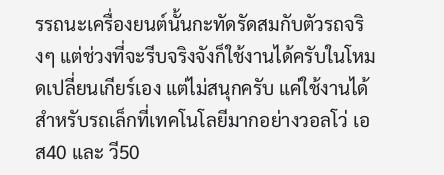รรถนะเครื่องยนต์นั้นกะทัดรัดสมกับตัวรถจริงๆ แต่ช่วงที่จะรีบจริงจังก็ใช้งานได้ครับในโหมดเปลี่ยนเกียร์เอง แต่ไม่สนุกครับ แค่ใช้งานได้
สำหรับรถเล็กที่เทคโนโลยีมากอย่างวอลโว่ เอส40 และ วี50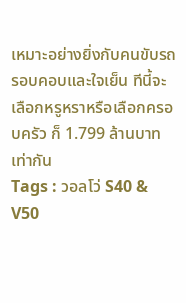เหมาะอย่างยิ่งกับคนขับรถรอบคอบและใจเย็น ทีนี้จะเลือกหรูหราหรือเลือกครอบครัว ก็ 1.799 ล้านบาทเท่ากัน
Tags : วอลโว่ S40 & V50